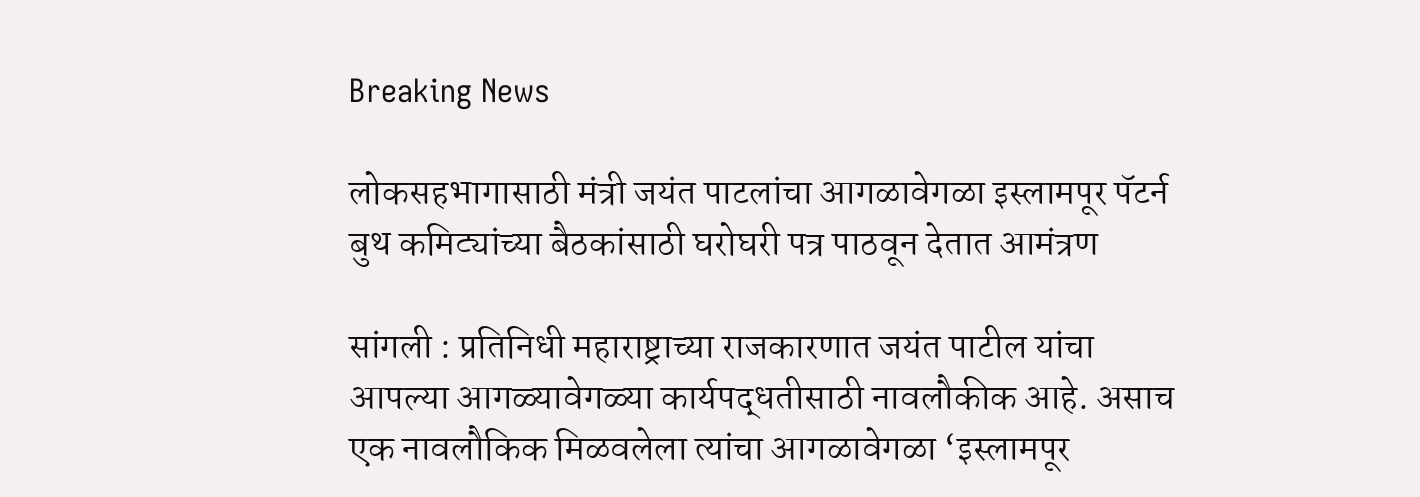Breaking News

लोकसहभागासाठी मंत्री जयंत पाटलांचा आगळावेगळा इस्लामपूर पॅटर्न बुथ कमिट्यांच्या बैठकांसाठी घरोघरी पत्र पाठवून देतात आमंत्रण

सांगली : प्रतिनिधी महाराष्ट्राच्या राजकारणात जयंत पाटील यांचा आपल्या आगळ्यावेगळ्या कार्यपद्धतीसाठी नावलौकीक आहे. असाच एक नावलौकिक मिळवलेला त्यांचा आगळावेगळा ‘इस्लामपूर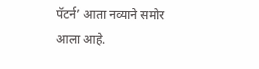पॅटर्न’ आता नव्याने समोर आला आहे.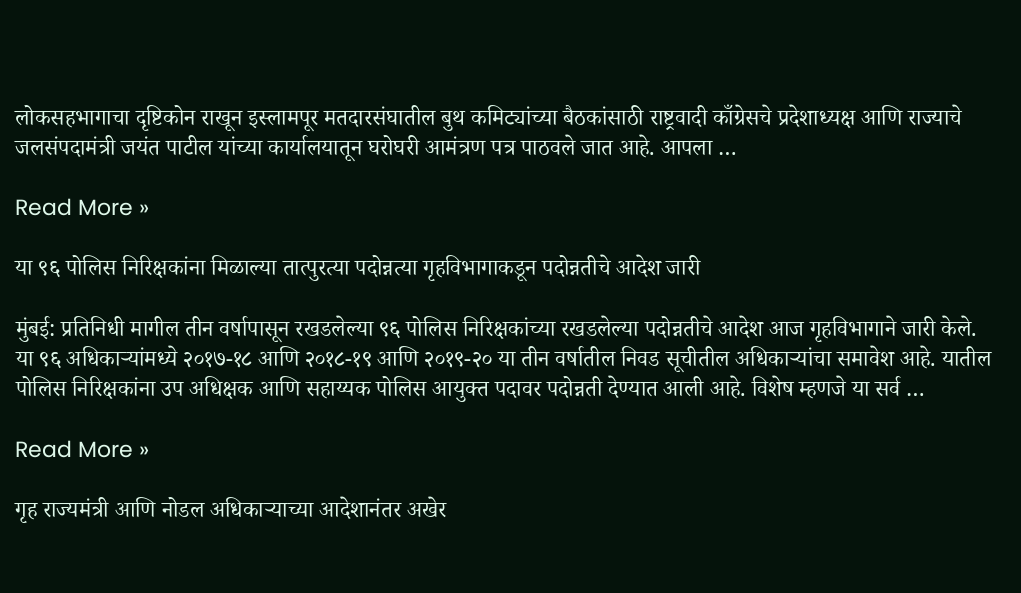लोकसहभागाचा दृष्टिकोन राखून इस्लामपूर मतदारसंघातील बुथ कमिट्यांच्या बैठकांसाठी राष्ट्रवादी काँग्रेसचे प्रदेशाध्यक्ष आणि राज्याचे जलसंपदामंत्री जयंत पाटील यांच्या कार्यालयातून घरोघरी आमंत्रण पत्र पाठवले जात आहे. आपला …

Read More »

या ९६ पोलिस निरिक्षकांना मिळाल्या तात्पुरत्या पदोन्नत्या गृहविभागाकडून पदोन्नतीचे आदेश जारी

मुंबई: प्रतिनिधी मागील तीन वर्षापासून रखडलेल्या ९६ पोलिस निरिक्षकांच्या रखडलेल्या पदोन्नतीचे आदेश आज गृहविभागाने जारी केले. या ९६ अधिकाऱ्यांमध्ये २०१७-१८ आणि २०१८-१९ आणि २०१९-२० या तीन वर्षातील निवड सूचीतील अधिकाऱ्यांचा समावेश आहे. यातील पोलिस निरिक्षकांना उप अधिक्षक आणि सहाय्यक पोलिस आयुक्त पदावर पदोन्नती देण्यात आली आहे. विशेष म्हणजे या सर्व …

Read More »

गृह राज्यमंत्री आणि नोडल अधिकाऱ्याच्या आदेशानंतर अखेर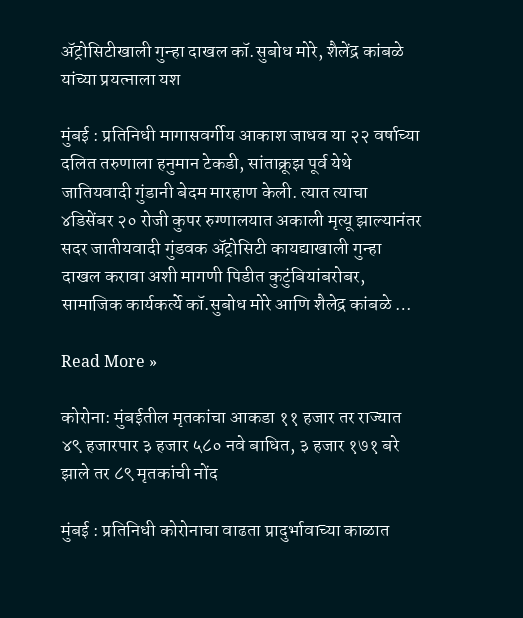ॲट्रोसिटीखाली गुन्हा दाखल कॉ.सुबोध मोरे, शैलेंद्र कांबळे यांच्या प्रयत्नाला यश

मुंबई : प्रतिनिधी मागासवर्गीय आकाश जाधव या २२ वर्षाच्या दलित तरुणाला हनुमान टेकडी, सांताक्रूझ पूर्व येथे जातियवादी गुंडानी बेदम मारहाण केली. त्यात त्याचा ४डिसेंबर २० रोजी कुपर रुग्णालयात अकाली मृत्यू झाल्यानंतर सदर जातीयवादी गुंडवक ॲट्रोसिटी कायद्याखाली गुन्हा दाखल करावा अशी मागणी पिडीत कुटुंबियांबरोबर, सामाजिक कार्यकर्त्ये कॉ.सुबोध मोरे आणि शैलेद्र कांबळे …

Read More »

कोरोना: मुंबईतील मृतकांचा आकडा ११ हजार तर राज्यात ४९ हजारपार ३ हजार ५८० नवे बाधित, ३ हजार १७१ बरे झाले तर ८९ मृतकांची नोंद

मुंबई : प्रतिनिधी कोरोनाचा वाढता प्रादुर्भावाच्या काळात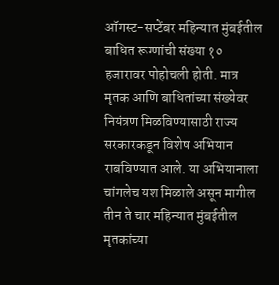ऑगस्ट-सप्टेंबर महिन्यात मुंबईतील बाधित रूग्णांची संख्या १० हजारावर पोहोचली होती. मात्र मृतक आणि बाधितांच्या संख्येवर नियंत्रण मिळविण्यासाठी राज्य सरकारकडून विशेष अभियान राबविण्यात आले. या अभियानाला चांगलेच यश मिळाले असून मागील तीन ते चार महिन्यात मुंबईतील मृतकांच्या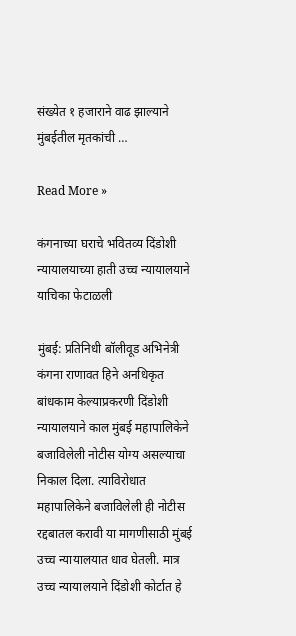संख्येत १ हजाराने वाढ झाल्याने मुंबईतील मृतकांची …

Read More »

कंगनाच्या घराचे भवितव्य दिंडोशी न्यायालयाच्या हाती उच्च न्यायालयाने याचिका फेटाळली

मुंबई: प्रतिनिधी बॉलीवूड अभिनेत्री कंगना राणावत हिने अनधिकृत बांधकाम केल्याप्रकरणी दिंडोशी न्यायालयाने काल मुंबई महापालिकेने बजाविलेली नोटीस योग्य असल्याचा निकाल दिला. त्याविरोधात महापालिकेने बजाविलेली ही नोटीस रद्दबातल करावी या मागणीसाठी मुंबई उच्च न्यायालयात धाव घेतली. मात्र उच्च न्यायालयाने दिंडोशी कोर्टात हे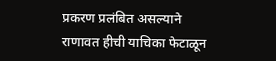प्रकरण प्रलंबित असल्याने राणावत हीची याचिका फेटाळून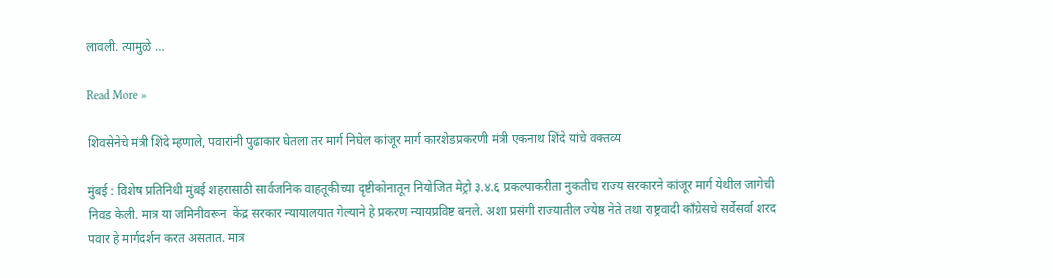लावली. त्यामुळे …

Read More »

शिवसेनेचे मंत्री शिंदे म्हणाले, पवारांनी पुढाकार घेतला तर मार्ग निघेल कांजूर मार्ग कारशेडप्रकरणी मंत्री एकनाथ शिंदे यांचे वक्तव्य

मुंबई : विशेष प्रतिनिधी मुंबई शहरासाठी सार्वजनिक वाहतूकीच्या दृष्टीकोनातून नियोजित मेट्रो ३.४.६ प्रकल्पाकरीता नुकतीच राज्य सरकारने कांजूर मार्ग येथील जागेची निवड केली. मात्र या जमिनीवरून  केंद्र सरकार न्यायालयात गेल्याने हे प्रकरण न्यायप्रविष्ट बनले. अशा प्रसंगी राज्यातील ज्येष्ठ नेते तथा राष्ट्रवादी काँग्रेसचे सर्वेसर्वा शरद पवार हे मार्गदर्शन करत असतात. मात्र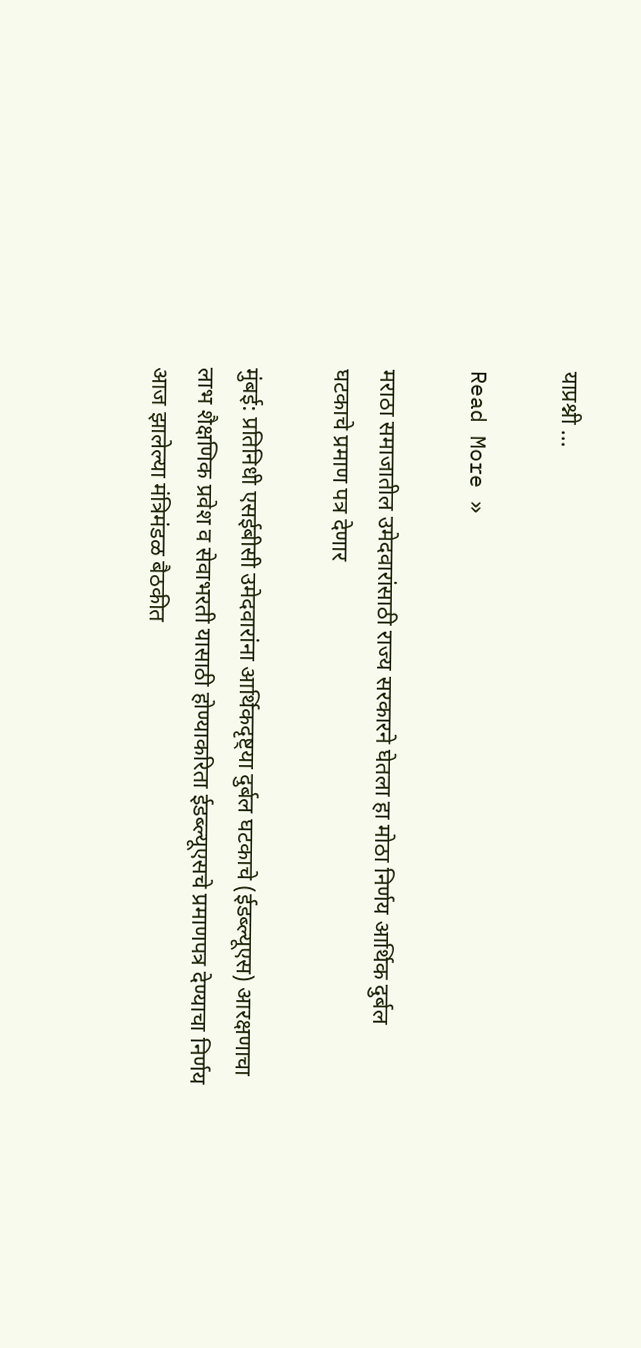याप्रश्नी …

Read More »

मराठा समाजातील उमेदवारांसाठी राज्य सरकारने घेतला हा मोठा निर्णय आर्थिक दुर्बल घटकाचे प्रमाण पत्र देणार

मुंबई: प्रतिनिधी एसईबीसी उमेदवारांना आर्थिकदृष्ट्या दुर्बल घटकाचे (ईडब्ल्यूएस) आरक्षणाचा लाभ शैक्षणिक प्रवेश व सेवाभरती यासाठी होण्याकरिता ईडब्ल्यूएसचे प्रमाणपत्र देण्याचा निर्णय आज झालेल्या मंत्रिमंडळ बैठकीत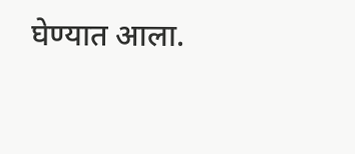घेण्यात आला.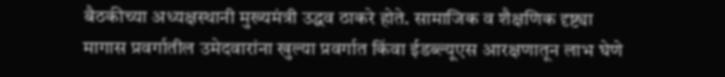बैठकीच्या अध्यक्षस्थानी मुख्यमंत्री उद्धव ठाकरे होते. सामाजिक व शैक्षणिक दृष्ट्या मागास प्रवर्गातील उमेदवारांना खुल्या प्रवर्गात किंवा ईडब्ल्यूएस आरक्षणातून लाभ घेणे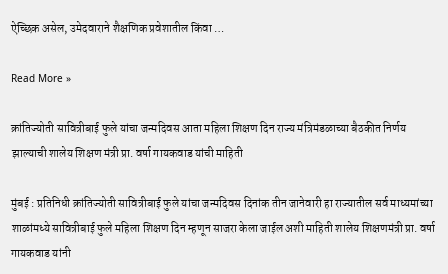ऐच्छिक असेल, उमेदवाराने शैक्षणिक प्रवेशातील किंवा …

Read More »

क्रांतिज्योती सावित्रीबाई फुले यांचा जन्मदिवस आता महिला शिक्षण दिन राज्य मंत्रिमंडळाच्या बैठकीत निर्णय झाल्याची शालेय शिक्षण मंत्री प्रा. वर्षा गायकवाड यांची माहिती

मुंबई : प्रतिनिधी क्रांतिज्योती सावित्रीबाई फुले यांचा जन्मदिवस दिनांक तीन जानेवारी हा राज्यातील सर्व माध्यमांच्या शाळांमध्ये सावित्रीबाई फुले महिला शिक्षण दिन म्हणून साजरा केला जाईल अशी माहिती शालेय शिक्षणमंत्री प्रा. वर्षा गायकवाड यांनी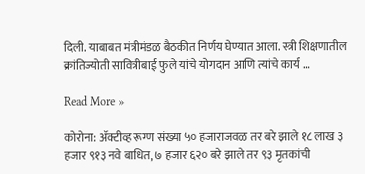दिली. याबाबत मंत्रीमंडळ बैठकीत निर्णय घेण्यात आला. स्त्री शिक्षणातील क्रांतिज्योती सावित्रीबाई फुले यांचे योगदान आणि त्यांचे कार्य …

Read More »

कोरोना: ॲक्टीव्ह रूग्ण संख्या ५० हजाराजवळ तर बरे झाले १८ लाख ३ हजार ९१३ नवे बाधित, ७ हजार ६२० बरे झाले तर ९३ मृतकांची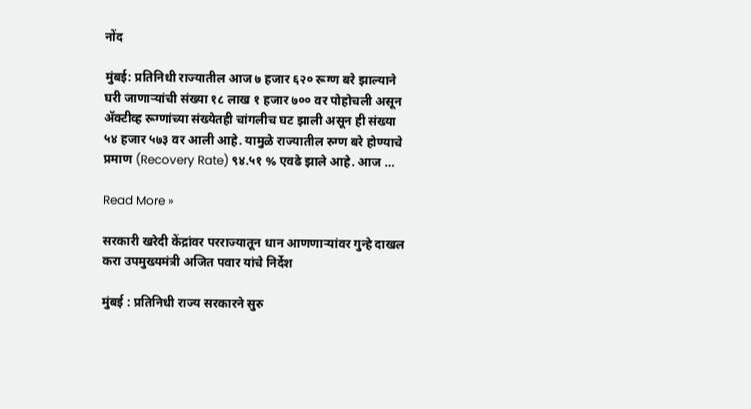नोंद

मुंबई: प्रतिनिधी राज्यातील आज ७ हजार ६२० रूग्ण बरे झाल्याने घरी जाणाऱ्यांची संख्या १८ लाख १ हजार ७०० वर पोहोचली असून ॲक्टीव्ह रूग्णांच्या संख्येतही चांगलीच घट झाली असून ही संख्या ५४ हजार ५७३ वर आली आहे. यामुळे राज्यातील रुग्ण बरे होण्याचे प्रमाण (Recovery Rate) ९४.५१ % एवढे झाले आहे. आज …

Read More »

सरकारी खरेदी केंद्रांवर परराज्यातून धान आणणाऱ्यांवर गुन्हे दाखल करा उपमुख्यमंत्री अजित पवार यांचे निर्देश

मुंबई : प्रतिनिधी राज्य सरकारने सुरु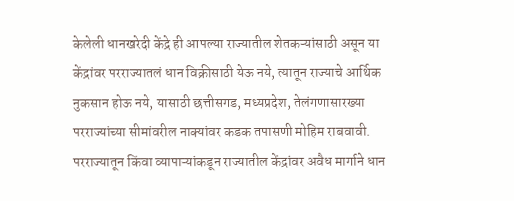केलेली धानखरेदी केंद्रे ही आपल्या राज्यातील शेतकऱ्यांसाठी असून या केंद्रांवर परराज्यातलं धान विक्रीसाठी येऊ नये, त्यातून राज्याचे आर्थिक नुकसान होऊ नये, यासाठी छत्तीसगड, मध्यप्रदेश, तेलंगणासारख्या परराज्यांच्या सीमांवरील नाक्यांवर कडक तपासणी मोहिम राबवावी. परराज्यातून किंवा व्यापाऱ्यांकडून राज्यातील केंद्रांवर अवैध मार्गाने धान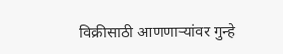विक्रीसाठी आणणाऱ्यांवर गुन्हे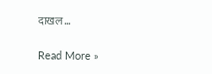दाखल …

Read More »